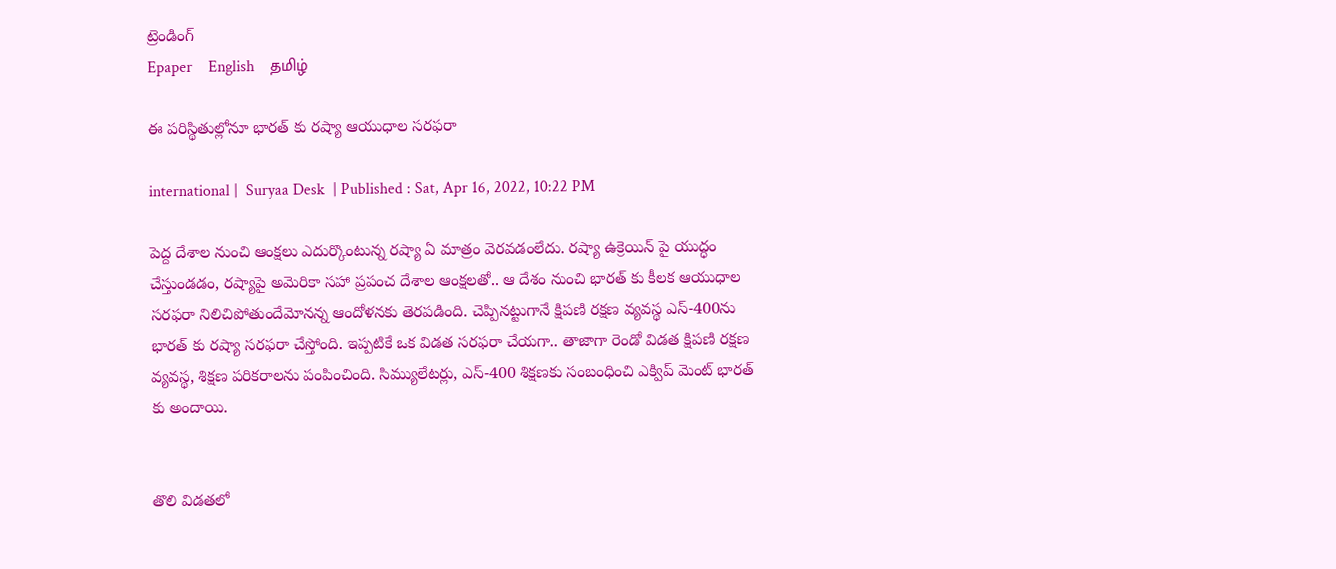ట్రెండింగ్
Epaper    English    தமிழ்

ఈ పరిస్థితుల్లోనూ భారత్ కు రష్యా ఆయుధాల సరఫరా

international |  Suryaa Desk  | Published : Sat, Apr 16, 2022, 10:22 PM

పెద్ద దేశాల నుంచి ఆంక్షలు ఎదుర్కొంటున్న రష్యా ఏ మాత్రం వెరవడంలేదు. రష్యా ఉక్రెయిన్ పై యుద్ధం చేస్తుండడం, రష్యాపై అమెరికా సహా ప్రపంచ దేశాల ఆంక్షలతో.. ఆ దేశం నుంచి భారత్ కు కీలక ఆయుధాల సరఫరా నిలిచిపోతుందేమోనన్న ఆందోళనకు తెరపడింది. చెప్పినట్టుగానే క్షిపణి రక్షణ వ్యవస్థ ఎస్-400ను భారత్ కు రష్యా సరఫరా చేస్తోంది. ఇప్పటికే ఒక విడత సరఫరా చేయగా.. తాజాగా రెండో విడత క్షిపణి రక్షణ వ్యవస్థ, శిక్షణ పరికరాలను పంపించింది. సిమ్యులేటర్లు, ఎస్-400 శిక్షణకు సంబంధించి ఎక్విప్ మెంట్ భారత్ కు అందాయి.


తొలి విడతలో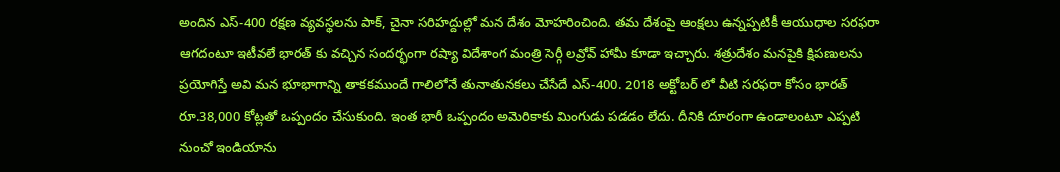అందిన ఎస్-400 రక్షణ వ్యవస్థలను పాక్, చైనా సరిహద్దుల్లో మన దేశం మోహరించింది. తమ దేశంపై ఆంక్షలు ఉన్నప్పటికీ ఆయుధాల సరఫరా ఆగదంటూ ఇటీవలే భారత్ కు వచ్చిన సందర్భంగా రష్యా విదేశాంగ మంత్రి సెర్గీ లవ్రోవ్ హామీ కూడా ఇచ్చారు. శత్రుదేశం మనపైకి క్షిపణులను ప్రయోగిస్తే అవి మన భూభాగాన్ని తాకకముందే గాలిలోనే తునాతునకలు చేసేదే ఎస్-400. 2018 అక్టోబర్ లో వీటి సరఫరా కోసం భారత్ రూ.38,000 కోట్లతో ఒప్పందం చేసుకుంది. ఇంత భారీ ఒప్పందం అమెరికాకు మింగుడు పడడం లేదు. దీనికి దూరంగా ఉండాలంటూ ఎప్పటి నుంచో ఇండియాను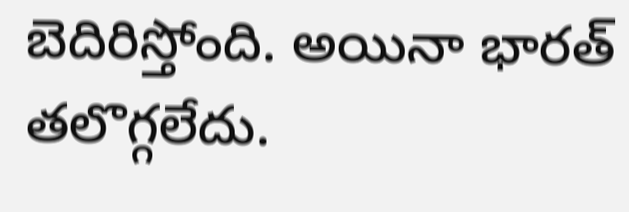బెదిరిస్తోంది. అయినా భారత్ తలొగ్గలేదు.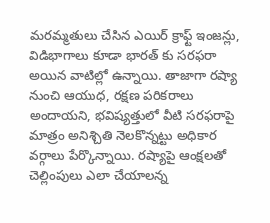మరమ్మతులు చేసిన ఎయిర్ క్రాఫ్ట్ ఇంజన్లు, విడిభాగాలు కూడా భారత్ కు సరఫరా అయిన వాటిల్లో ఉన్నాయి. తాజాగా రష్యా నుంచి ఆయుధ, రక్షణ పరికరాలు అందాయని, భవిష్యత్తులో వీటి సరఫరాపై మాత్రం అనిశ్చితి నెలకొన్నట్టు అధికార వర్గాలు పేర్కొన్నాయి. రష్యాపై ఆంక్షలతో చెల్లింపులు ఎలా చేయాలన్న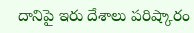దానిపై ఇరు దేశాలు పరిష్కారం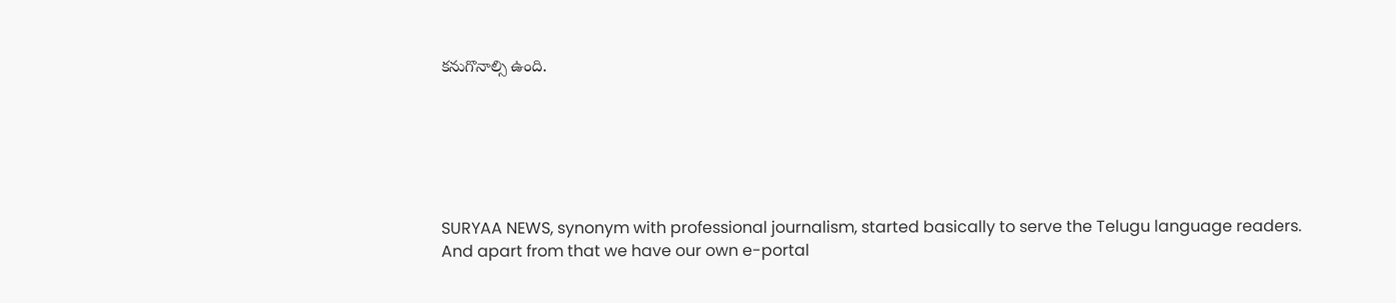కనుగొనాల్సి ఉంది.






SURYAA NEWS, synonym with professional journalism, started basically to serve the Telugu language readers. And apart from that we have our own e-portal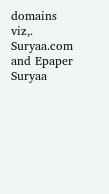domains viz,. Suryaa.com and Epaper Suryaa